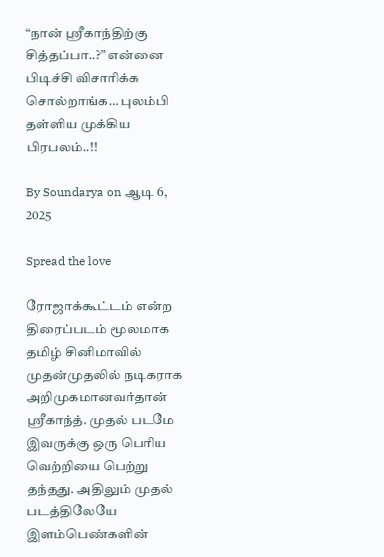“நான் ஸ்ரீகாந்திற்கு சித்தப்பா..?” என்னை பிடிச்சி விசாரிக்க சொல்றாங்க… புலம்பி தள்ளிய முக்கிய பிரபலம்..!!

By Soundarya on ஆடி 6, 2025

Spread the love

ரோஜாக்கூட்டம் என்ற திரைப்படம் மூலமாக தமிழ் சினிமாவில் முதன்முதலில் நடிகராக அறிமுகமானவர்தான் ஸ்ரீகாந்த். முதல் படமே இவருக்கு ஒரு பெரிய வெற்றியை பெற்று தந்தது. அதிலும் முதல் படத்திலேயே இளம்பெண்களின்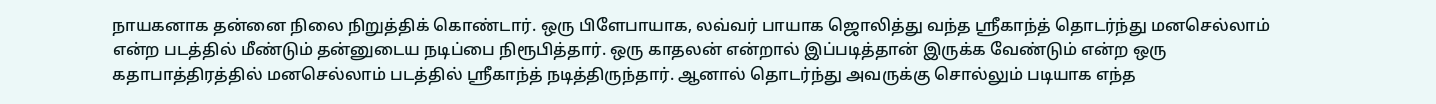நாயகனாக தன்னை நிலை நிறுத்திக் கொண்டார். ஒரு பிளேபாயாக, லவ்வர் பாயாக ஜொலித்து வந்த ஸ்ரீகாந்த் தொடர்ந்து மனசெல்லாம் என்ற படத்தில் மீண்டும் தன்னுடைய நடிப்பை நிரூபித்தார். ஒரு காதலன் என்றால் இப்படித்தான் இருக்க வேண்டும் என்ற ஒரு கதாபாத்திரத்தில் மனசெல்லாம் படத்தில் ஸ்ரீகாந்த் நடித்திருந்தார். ஆனால் தொடர்ந்து அவருக்கு சொல்லும் படியாக எந்த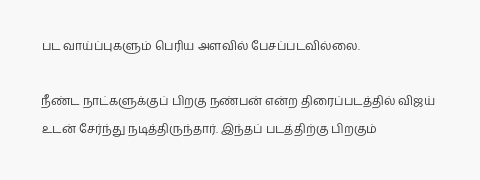பட வாய்ப்புகளும் பெரிய அளவில் பேசப்படவில்லை.

நீண்ட நாட்களுக்குப் பிறகு நண்பன் என்ற திரைப்படத்தில் விஜய் உடன் சேர்ந்து நடித்திருந்தார். இந்தப் படத்திற்கு பிறகும்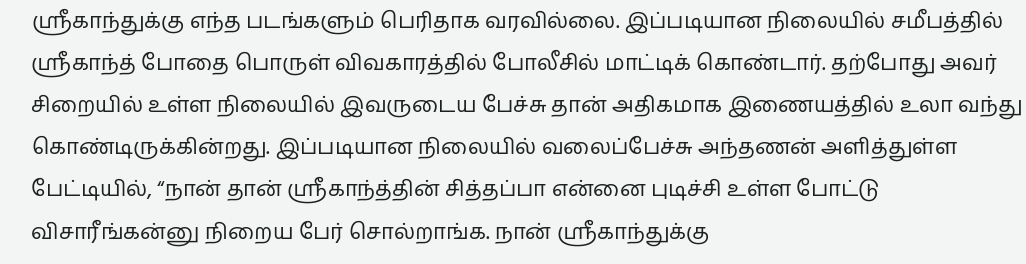ஸ்ரீகாந்துக்கு எந்த படங்களும் பெரிதாக வரவில்லை. இப்படியான நிலையில் சமீபத்தில் ஸ்ரீகாந்த் போதை பொருள் விவகாரத்தில் போலீசில் மாட்டிக் கொண்டார். தற்போது அவர் சிறையில் உள்ள நிலையில் இவருடைய பேச்சு தான் அதிகமாக இணையத்தில் உலா வந்து கொண்டிருக்கின்றது. இப்படியான நிலையில் வலைப்பேச்சு அந்தணன் அளித்துள்ள பேட்டியில், “நான் தான் ஸ்ரீகாந்த்தின் சித்தப்பா என்னை புடிச்சி உள்ள போட்டு விசாரீங்கன்னு நிறைய பேர் சொல்றாங்க. நான் ஸ்ரீகாந்துக்கு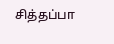சித்தப்பா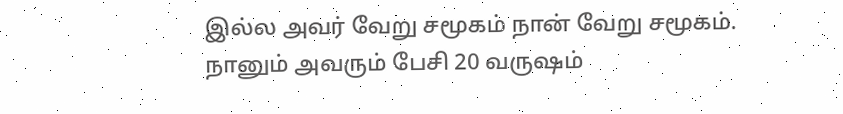இல்ல அவர் வேறு சமூகம் நான் வேறு சமூகம். நானும் அவரும் பேசி 20 வருஷம்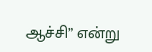ஆச்சி” என்று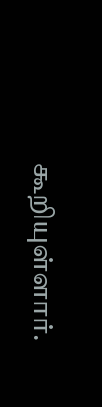கூறியுள்ளார்.